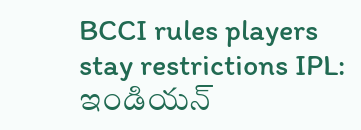BCCI rules players stay restrictions IPL: ఇండియన్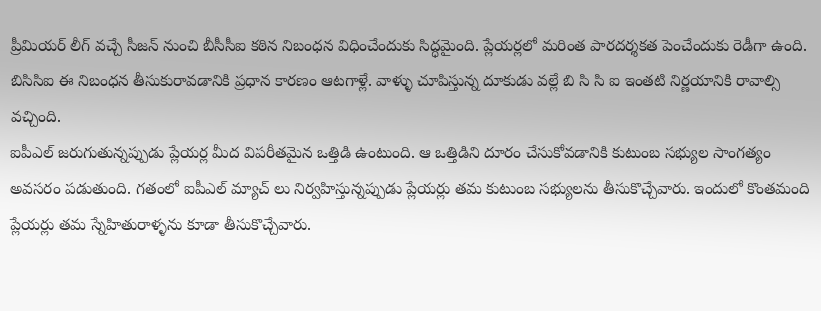ప్రీమియర్ లీగ్ వచ్చే సీజన్ నుంచి బీసీసీఐ కఠిన నిబంధన విధించేందుకు సిద్ధమైంది. ప్లేయర్లలో మరింత పారదర్శకత పెంచేందుకు రెడీగా ఉంది. బిసిసిఐ ఈ నిబంధన తీసుకురావడానికి ప్రధాన కారణం ఆటగాళ్లే. వాళ్ళు చూపిస్తున్న దూకుడు వల్లే బి సి సి ఐ ఇంతటి నిర్ణయానికి రావాల్సి వచ్చింది.
ఐపీఎల్ జరుగుతున్నప్పుడు ప్లేయర్ల మీద విపరీతమైన ఒత్తిడి ఉంటుంది. ఆ ఒత్తిడిని దూరం చేసుకోవడానికి కుటుంబ సభ్యుల సాంగత్యం అవసరం పడుతుంది. గతంలో ఐపీఎల్ మ్యాచ్ లు నిర్వహిస్తున్నప్పుడు ప్లేయర్లు తమ కుటుంబ సభ్యులను తీసుకొచ్చేవారు. ఇందులో కొంతమంది ప్లేయర్లు తమ స్నేహితురాళ్ళను కూడా తీసుకొచ్చేవారు.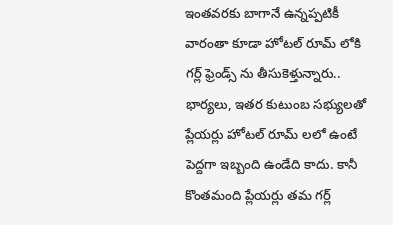ఇంతవరకు బాగానే ఉన్నప్పటికీ వారంతా కూడా హోటల్ రూమ్ లోకి గర్ల్ ఫ్రెండ్స్ ను తీసుకెళ్తున్నారు..
భార్యలు, ఇతర కుటుంబ సభ్యులతో ప్లేయర్లు హోటల్ రూమ్ లలో ఉంటే పెద్దగా ఇబ్బంది ఉండేది కాదు. కానీ కొంతమంది ప్లేయర్లు తమ గర్ల్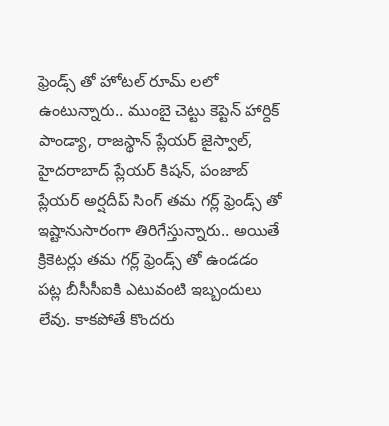ఫ్రెండ్స్ తో హోటల్ రూమ్ లలో ఉంటున్నారు.. ముంబై చెట్టు కెప్టెన్ హార్దిక్ పాండ్యా, రాజస్థాన్ ప్లేయర్ జైస్వాల్, హైదరాబాద్ ప్లేయర్ కిషన్, పంజాబ్ ప్లేయర్ అర్షదీప్ సింగ్ తమ గర్ల్ ఫ్రెండ్స్ తో ఇష్టానుసారంగా తిరిగేస్తున్నారు.. అయితే క్రికెటర్లు తమ గర్ల్ ఫ్రెండ్స్ తో ఉండడం పట్ల బీసీసీఐకి ఎటువంటి ఇబ్బందులు లేవు. కాకపోతే కొందరు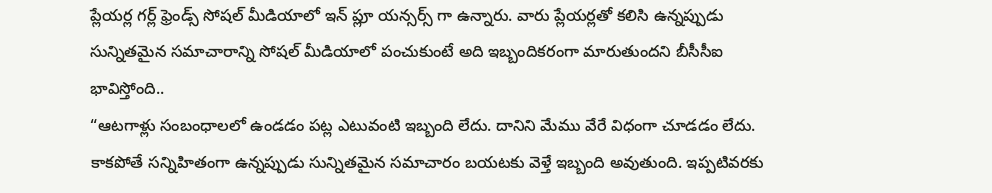ప్లేయర్ల గర్ల్ ఫ్రెండ్స్ సోషల్ మీడియాలో ఇన్ ప్లూ యన్సర్స్ గా ఉన్నారు. వారు ప్లేయర్లతో కలిసి ఉన్నప్పుడు సున్నితమైన సమాచారాన్ని సోషల్ మీడియాలో పంచుకుంటే అది ఇబ్బందికరంగా మారుతుందని బీసీసీఐ భావిస్తోంది..
“ఆటగాళ్లు సంబంధాలలో ఉండడం పట్ల ఎటువంటి ఇబ్బంది లేదు. దానిని మేము వేరే విధంగా చూడడం లేదు. కాకపోతే సన్నిహితంగా ఉన్నప్పుడు సున్నితమైన సమాచారం బయటకు వెళ్తే ఇబ్బంది అవుతుంది. ఇప్పటివరకు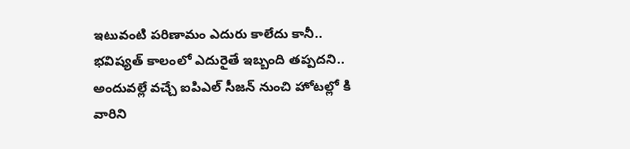ఇటువంటి పరిణామం ఎదురు కాలేదు కానీ.. భవిష్యత్ కాలంలో ఎదురైతే ఇబ్బంది తప్పదని.. అందువల్లే వచ్చే ఐపిఎల్ సీజన్ నుంచి హోటల్లో కి వారిని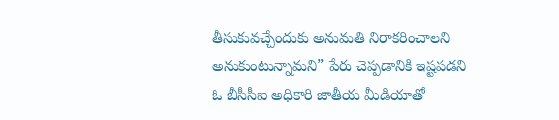తీసుకువచ్చేందుకు అనుమతి నిరాకరించాలని అనుకుంటున్నామని” పేరు చెప్పడానికి ఇష్టపడని ఓ బీసీసీఐ అధికారి జాతీయ మీడియాతో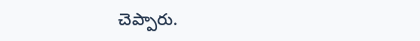చెప్పారు.